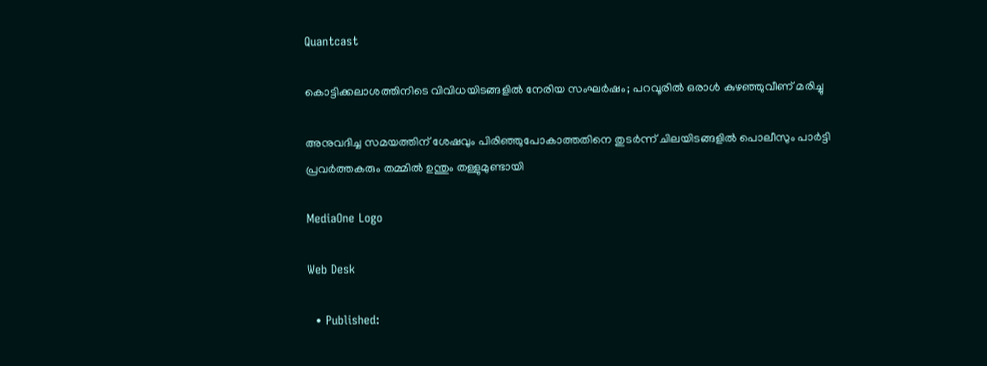Quantcast

കൊട്ടിക്കലാശത്തിനിടെ വിവിധയിടങ്ങളില്‍ നേരിയ സംഘര്‍ഷം; പറവൂരില്‍ ഒരാള്‍ കുഴഞ്ഞുവീണ് മരിച്ചു

അനുവദിച്ച സമയത്തിന് ശേഷവും പിരിഞ്ഞുപോകാത്തതിനെ തുടർന്ന് ചിലയിടങ്ങളിൽ പൊലീസും പാർട്ടി പ്രവർത്തകരും തമ്മിൽ ഉന്തും തള്ളുമുണ്ടായി

MediaOne Logo

Web Desk

  • Published: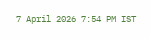7 April 2026 7:54 PM IST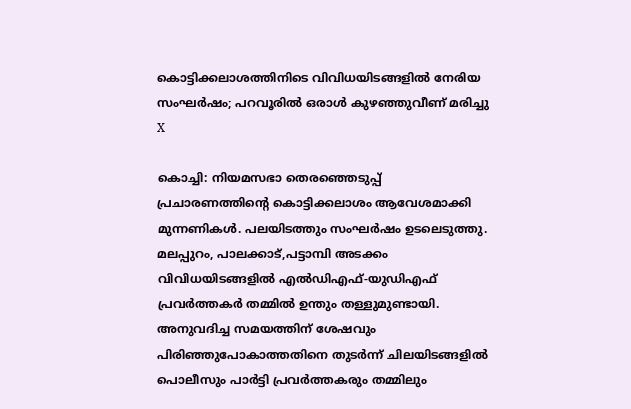കൊട്ടിക്കലാശത്തിനിടെ വിവിധയിടങ്ങളില്‍ നേരിയ സംഘര്‍ഷം; പറവൂരില്‍ ഒരാള്‍ കുഴഞ്ഞുവീണ് മരിച്ചു
X

കൊച്ചി: നിയമസഭാ തെരഞ്ഞെടുപ്പ് പ്രചാരണത്തിന്റെ കൊട്ടിക്കലാശം ആവേശമാക്കി മുന്നണികള്‍. പലയിടത്തും സംഘര്‍ഷം ഉടലെടുത്തു. മലപ്പുറം, പാലക്കാട്,പട്ടാമ്പി അടക്കം വിവിധയിടങ്ങളില്‍ എല്‍ഡിഎഫ്-യുഡിഎഫ് പ്രവര്‍ത്തകര്‍ തമ്മില്‍ ഉന്തും തള്ളുമുണ്ടായി. അനുവദിച്ച സമയത്തിന് ശേഷവും പിരിഞ്ഞുപോകാത്തതിനെ തുടര്‍ന്ന് ചിലയിടങ്ങളില്‍ പൊലീസും പാര്‍ട്ടി പ്രവര്‍ത്തകരും തമ്മിലും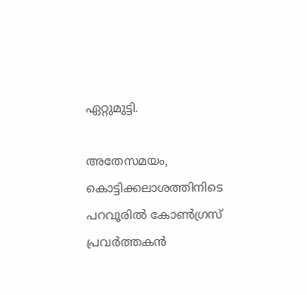ഏറ്റുമുട്ടി.

അതേസമയം, കൊട്ടിക്കലാശത്തിനിടെ പറവൂരില്‍ കോണ്‍ഗ്രസ് പ്രവര്‍ത്തകന്‍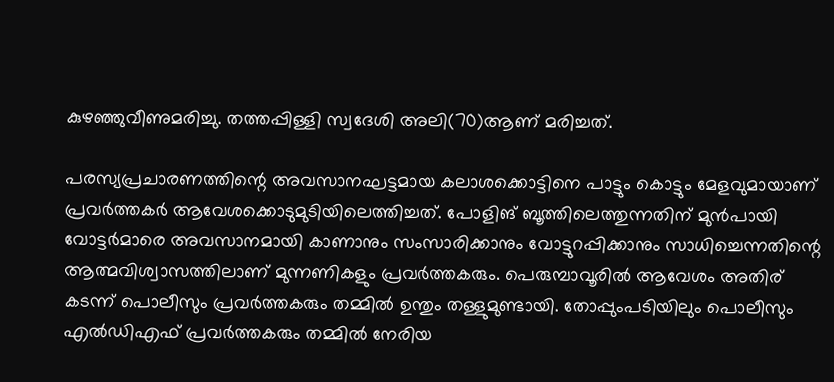കുഴഞ്ഞുവീണുമരിച്ചു. തത്തപ്പിള്ളി സ്വദേശി അലി(70)ആണ് മരിച്ചത്.

പരസ്യപ്രചാരണത്തിന്റെ അവസാനഘട്ടമായ കലാശക്കൊട്ടിനെ പാട്ടും കൊട്ടും മേളവുമായാണ് പ്രവര്‍ത്തകര്‍ ആവേശക്കൊടുമുടിയിലെത്തിച്ചത്. പോളിങ് ബൂത്തിലെത്തുന്നതിന് മുന്‍പായി വോട്ടര്‍മാരെ അവസാനമായി കാണാനും സംസാരിക്കാനും വോട്ടുറപ്പിക്കാനും സാധിച്ചെന്നതിന്റെ ആത്മവിശ്വാസത്തിലാണ് മുന്നണികളും പ്രവര്‍ത്തകരും. പെരുമ്പാവൂരില്‍ ആവേശം അതിര് കടന്ന് പൊലീസും പ്രവര്‍ത്തകരും തമ്മില്‍ ഉന്തും തള്ളുമുണ്ടായി. തോപ്പുംപടിയിലും പൊലീസും എല്‍ഡിഎഫ് പ്രവര്‍ത്തകരും തമ്മില്‍ നേരിയ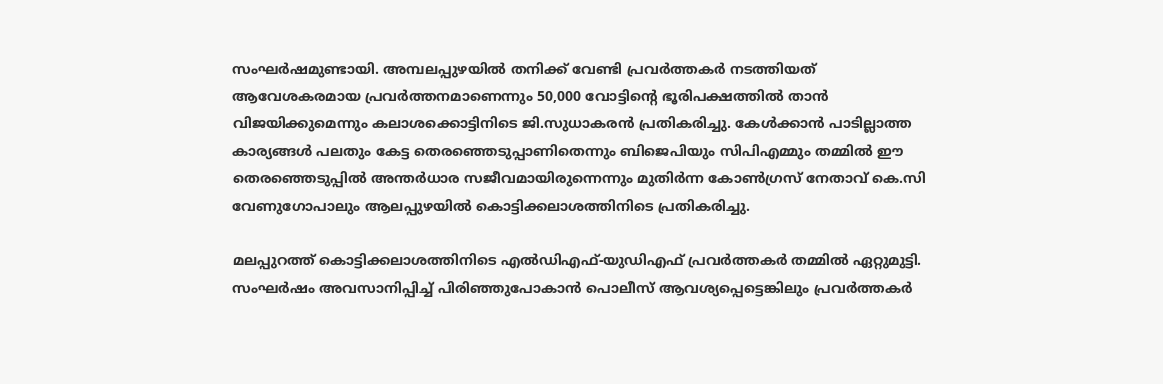സംഘര്‍ഷമുണ്ടായി. അമ്പലപ്പുഴയില്‍ തനിക്ക് വേണ്ടി പ്രവര്‍ത്തകര്‍ നടത്തിയത് ആവേശകരമായ പ്രവര്‍ത്തനമാണെന്നും 50,000 വോട്ടിന്റെ ഭൂരിപക്ഷത്തില്‍ താന്‍ വിജയിക്കുമെന്നും കലാശക്കൊട്ടിനിടെ ജി.സുധാകരന്‍ പ്രതികരിച്ചു. കേള്‍ക്കാന്‍ പാടില്ലാത്ത കാര്യങ്ങള്‍ പലതും കേട്ട തെരഞ്ഞെടുപ്പാണിതെന്നും ബിജെപിയും സിപിഎമ്മും തമ്മില്‍ ഈ തെരഞ്ഞെടുപ്പില്‍ അന്തര്‍ധാര സജീവമായിരുന്നെന്നും മുതിര്‍ന്ന കോണ്‍ഗ്രസ് നേതാവ് കെ.സി വേണുഗോപാലും ആലപ്പുഴയില്‍ കൊട്ടിക്കലാശത്തിനിടെ പ്രതികരിച്ചു.

മലപ്പുറത്ത് കൊട്ടിക്കലാശത്തിനിടെ എല്‍ഡിഎഫ്-യുഡിഎഫ് പ്രവര്‍ത്തകര്‍ തമ്മില്‍ ഏറ്റുമുട്ടി. സംഘര്‍ഷം അവസാനിപ്പിച്ച് പിരിഞ്ഞുപോകാന്‍ പൊലീസ് ആവശ്യപ്പെട്ടെങ്കിലും പ്രവര്‍ത്തകര്‍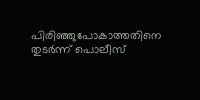പിരിഞ്ഞുപോകാത്തതിനെ തുടര്‍ന്ന് പൊലീസ്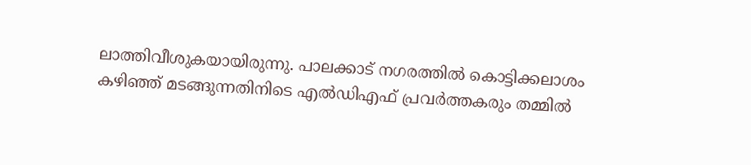ലാത്തിവീശുകയായിരുന്നു. പാലക്കാട് നഗരത്തില്‍ കൊട്ടിക്കലാശം കഴിഞ്ഞ് മടങ്ങുന്നതിനിടെ എല്‍ഡിഎഫ് പ്രവര്‍ത്തകരും തമ്മില്‍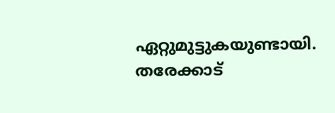ഏറ്റുമുട്ടുകയുണ്ടായി. തരേക്കാട്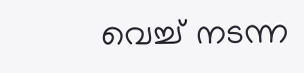വെച്ച് നടന്ന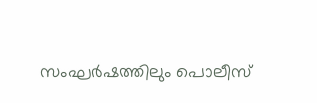സംഘര്‍ഷത്തിലും പൊലീസ്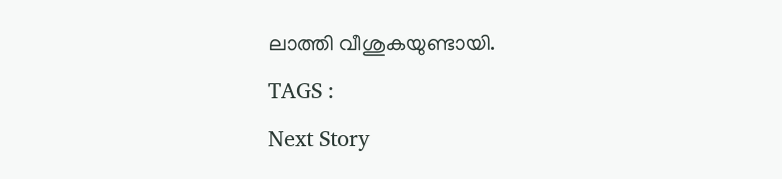ലാത്തി വീശുകയുണ്ടായി.

TAGS :

Next Story